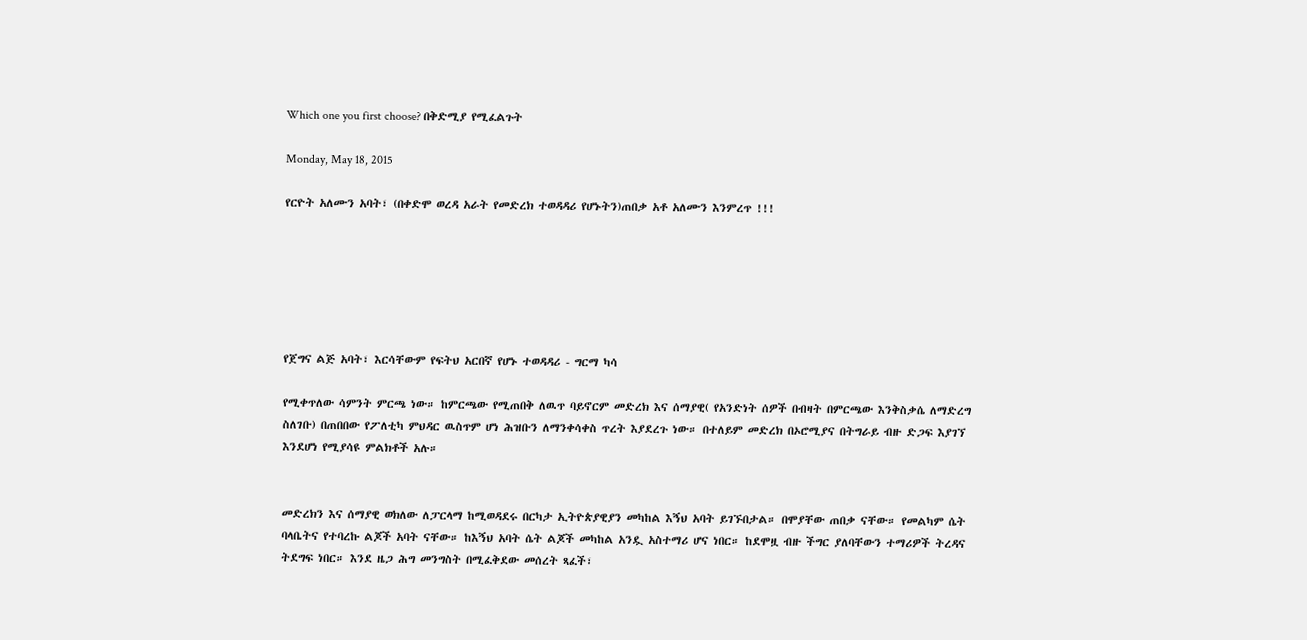Which one you first choose? በቅድሚያ የሚፈልጉት

Monday, May 18, 2015

የርዮት አለሙን አባት፣ (በቀድሞ ወረዳ አራት የመድረክ ተወዳዳሪ የሆኑትን)ጠበቃ አቶ አለሙን እንምረጥ !!!






የጀግና ልጅ አባት፣ እርሳቸውም የፍትህ አርበኛ የሆኑ ተወዳዳሪ - ግርማ ካሳ

የሚቀጥለው ሳምንት ምርጫ ነው። ከምርጫው የሚጠበቅ ለዉጥ ባይኖርም መድረክ እና ሰማያዊ( የአንድነት ሰዎች በብዛት በምርጫው እንቅስቃሴ ለማድረግ ስለገቡ) በጠበበው የፖለቲካ ምህዳር ዉስጥም ሆነ ሕዝቡን ለማንቀሳቀስ ጥረት እያደረጉ ነው። በተለይም መድረክ በኦሮሚያና በትግራይ ብዙ ድጋፍ እያገኘ እንደሆነ የሚያሳዩ ምልክቶች አሉ።


መድረክን እና ሰማያዊ ወክለው ለፓርላማ ከሚወዳደሩ በርካታ ኢትዮጵያዊያን መካከል እኝህ አባት ይገኙበታል። በሞያቸው ጠበቃ ናቸው። የመልካም ሴት ባላቤትና የተባረኩ ልጆች አባት ናቸው። ከእኝህ አባት ሴት ልጆች መካከል አንዷ አስተማሪ ሆና ነበር። ከደሞዟ ብዙ ችግር ያለባቸውን ተማሪዎች ትረዳና ትደግፍ ነበር። እንደ ዜጋ ሕግ መንግስት በሚፈቅደው መሰረት ጻፈች፣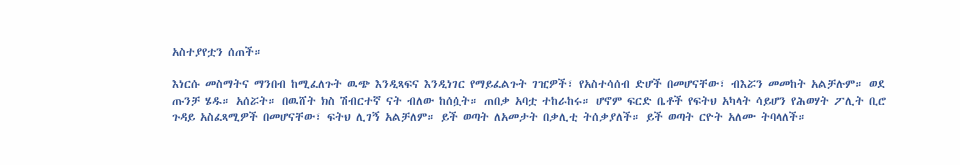አስተያየቷን ሰጠች።

እነርሱ መስማትና ማንበብ ከሚፈለጉት ዉጭ እንዲጻፍና እንዲነገር የማይፈልጉት ገዢዎች፣ የአስተሳሰብ ድሆች በመሆናቸው፣ ብእሯን መመከት አልቻሉም። ወደ ጡንቻ ሄዱ። አሰሯት። በዉሸት ክስ ሽብርተኛ ናት ብለው ከሰሷት። ጠበቃ አባቷ ተከራከሩ። ሆኖም ፍርድ ቤቶች የፍትህ አካላት ሳይሆን የሕወሃት ፖሊት ቢሮ ጉዳይ አስፈጻሚዎች በመሆናቸው፣ ፍትህ ሊገኝ አልቻለም። ይች ወጣት ለአመታት በቃሊቲ ትሰቃያለች። ይች ወጣት ርዮት አለሙ ትባላለች።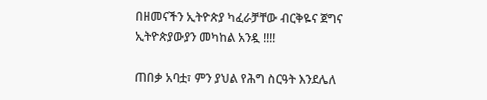በዘመናችን ኢትዮጵያ ካፈራቻቸው ብርቅዬና ጀግና ኢትዮጵያውያን መካከል አንዷ !!!!

ጠበቃ አባቷ፣ ምን ያህል የሕግ ስርዓት እንደሌለ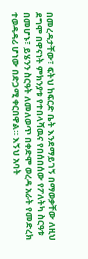በመረዳታቸው፣ ፍትህ ከፍርድ ቤት እንደማይገኝ በማወቃቸው ለዚህ ደግሞ በዋናነት ምክንያቱ የተበላሻዉና የበሰበሰው የፖለትካ ስርዓቱ በመሆኑ፣ ይሄንን ስርዓት ለመለወጥ በቀድሞ ወረዳ አራት የመድረክ ተወዳዳሪ ሆነው በድጋሚ ቀርበዋል። እኝህ አባት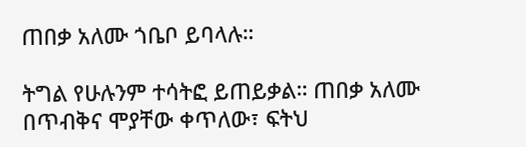ጠበቃ አለሙ ጎቤቦ ይባላሉ።

ትግል የሁሉንም ተሳትፎ ይጠይቃል። ጠበቃ አለሙ በጥብቅና ሞያቸው ቀጥለው፣ ፍትህ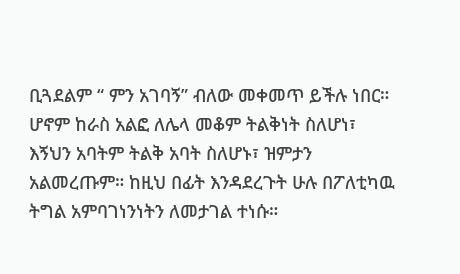ቢጓደልም “ ምን አገባኝ” ብለው መቀመጥ ይችሉ ነበር። ሆኖም ከራስ አልፎ ለሌላ መቆም ትልቅነት ስለሆነ፣ እኝህን አባትም ትልቅ አባት ስለሆኑ፣ ዝምታን አልመረጡም። ከዚህ በፊት እንዳደረጉት ሁሉ በፖለቲካዉ ትግል አምባገነንነትን ለመታገል ተነሱ።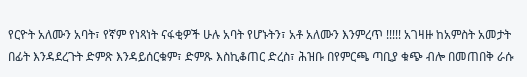የርዮት አለሙን አባት፣ የኛም የነጻነት ናፋቂዎች ሁሉ አባት የሆኑትን፣ አቶ አለሙን እንምረጥ !!!!! አገዛዙ ከአምስት አመታት በፊት እንዳደረጉት ድምጽ እንዳይሰርቁም፣ ድምጹ እስኪቆጠር ድረስ፣ ሕዝቡ በየምርጫ ጣቢያ ቁጭ ብሎ በመጠበቅ ራሱ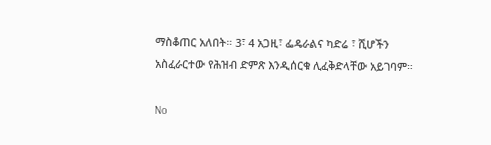ማስቆጠር አለበት። 3፣ 4 አጋዚ፣ ፌዴራልና ካድሬ ፣ ሺሆችን አስፈራርተው የሕዝብ ድምጽ እንዲሰርቁ ሊፈቅድላቸው አይገባም።

No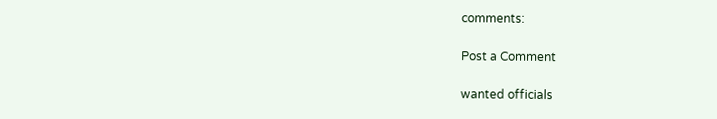comments:

Post a Comment

wanted officials